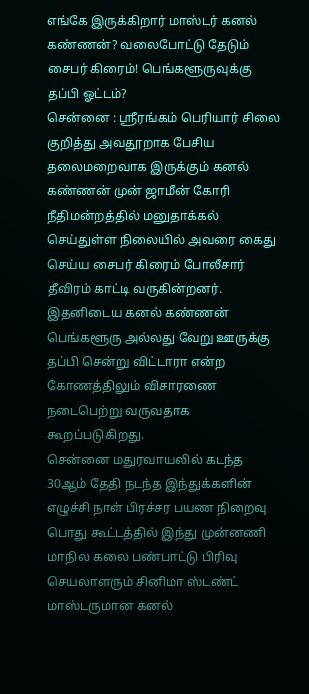எங்கே இருக்கிறார் மாஸ்டர் கனல் கண்ணன்? வலைபோட்டு தேடும் சைபர் கிரைம்! பெங்களூருவுக்கு தப்பி ஓட்டம்?
சென்னை : ஸ்ரீரங்கம் பெரியார் சிலை குறித்து அவதூறாக பேசிய தலைமறைவாக இருக்கும் கனல் கண்ணன் முன் ஜாமீன் கோரி நீதிமன்றத்தில் மனுதாக்கல் செய்துள்ள நிலையில் அவரை கைது செய்ய சைபர் கிரைம் போலீசார் தீவிரம் காட்டி வருகின்றனர். இதனிடைய கனல் கண்ணன் பெங்களூரு அல்லது வேறு ஊருக்கு தப்பி சென்று விட்டாரா என்ற கோணத்திலும் விசாரணை நடைபெற்று வருவதாக கூறப்படுகிறது.
சென்னை மதுரவாயலில் கடந்த 30ஆம் தேதி நடந்த இந்துக்களின் எழுச்சி நாள் பிரச்சர பயண நிறைவு பொது கூட்டத்தில் இந்து முன்னணி மாநில கலை பண்பாட்டு பிரிவு செயலாளரும் சினிமா ஸ்டண்ட் மாஸ்டருமான கனல்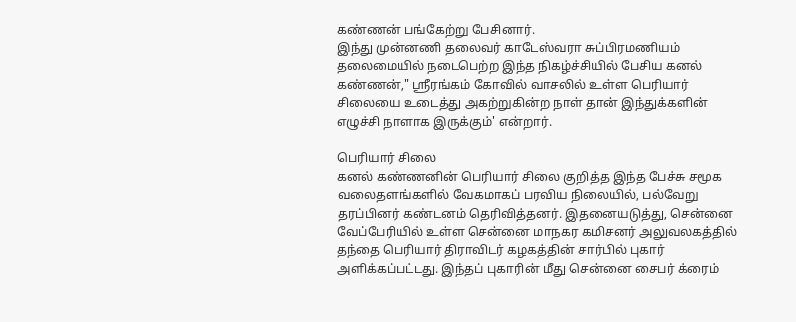கண்ணன் பங்கேற்று பேசினார்.
இந்து முன்னணி தலைவர் காடேஸ்வரா சுப்பிரமணியம் தலைமையில் நடைபெற்ற இந்த நிகழ்ச்சியில் பேசிய கனல் கண்ணன்," ஸ்ரீரங்கம் கோவில் வாசலில் உள்ள பெரியார் சிலையை உடைத்து அகற்றுகின்ற நாள் தான் இந்துக்களின் எழுச்சி நாளாக இருக்கும்' என்றார்.

பெரியார் சிலை
கனல் கண்ணனின் பெரியார் சிலை குறித்த இந்த பேச்சு சமூக வலைதளங்களில் வேகமாகப் பரவிய நிலையில், பல்வேறு தரப்பினர் கண்டனம் தெரிவித்தனர். இதனையடுத்து, சென்னை வேப்பேரியில் உள்ள சென்னை மாநகர கமிசனர் அலுவலகத்தில் தந்தை பெரியார் திராவிடர் கழகத்தின் சார்பில் புகார் அளிக்கப்பட்டது. இந்தப் புகாரின் மீது சென்னை சைபர் க்ரைம்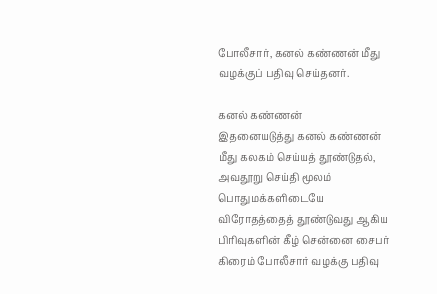போலீசார், கனல் கண்ணன் மீது வழக்குப் பதிவு செய்தனர்.

கனல் கண்ணன்
இதனையடுத்து கனல் கண்ணன் மீது கலகம் செய்யத் தூண்டுதல், அவதூறு செய்தி மூலம் பொதுமக்களிடையே விரோதத்தைத் தூண்டுவது ஆகிய பிரிவுகளின் கீழ் சென்னை சைபர் கிரைம் போலீசார் வழக்கு பதிவு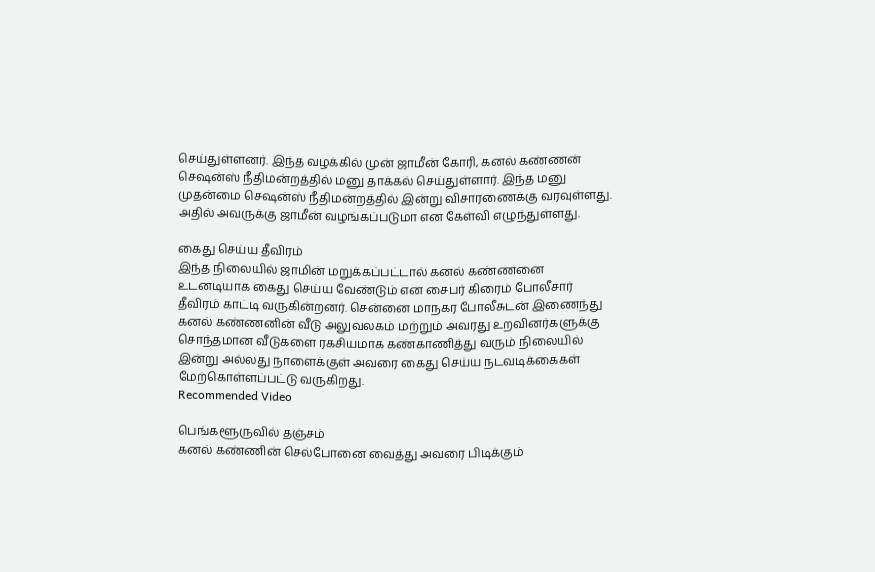செய்துள்ளனர். இந்த வழக்கில் முன் ஜாமீன் கோரி, கனல் கண்ணன் செஷன்ஸ் நீதிமன்றத்தில் மனு தாக்கல் செய்துள்ளார். இந்த மனு முதன்மை செஷன்ஸ் நீதிமன்றத்தில் இன்று விசாரணைக்கு வரவுள்ளது. அதில் அவருக்கு ஜாமீன் வழங்கப்படுமா என கேள்வி எழுந்துள்ளது.

கைது செய்ய தீவிரம்
இந்த நிலையில் ஜாமின் மறுக்கப்பட்டால் கனல் கண்ணனை உடனடியாக கைது செய்ய வேண்டும் என சைபர் கிரைம் போலீசார் தீவிரம் காட்டி வருகின்றனர். சென்னை மாநகர போலீசுடன் இணைந்து கனல் கண்ணனின் வீடு அலுவலகம் மற்றும் அவரது உறவினர்களுக்கு சொந்தமான வீடுகளை ரகசியமாக கண்காணித்து வரும் நிலையில் இன்று அல்லது நாளைக்குள் அவரை கைது செய்ய நடவடிக்கைகள் மேற்கொள்ளப்பட்டு வருகிறது.
Recommended Video

பெங்களூருவில் தஞ்சம்
கனல் கண்ணின் செல்போனை வைத்து அவரை பிடிக்கும்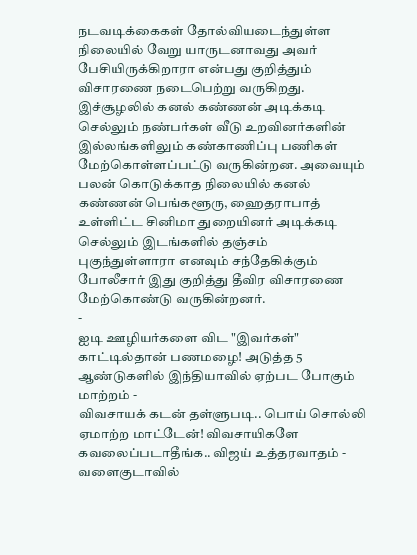நடவடிக்கைகள் தோல்வியடைந்துள்ள நிலையில் வேறு யாருடனாவது அவர் பேசியிருக்கிறாரா என்பது குறித்தும் விசாரணை நடைபெற்று வருகிறது. இச்சூழலில் கனல் கண்ணன் அடிக்கடி செல்லும் நண்பர்கள் வீடு உறவினர்களின் இல்லங்களிலும் கண்காணிப்பு பணிகள் மேற்கொள்ளப்பட்டு வருகின்றன. அவையும் பலன் கொடுக்காத நிலையில் கனல் கண்ணன் பெங்களூரு, ஹைதராபாத் உள்ளிட்ட சினிமா துறையினர் அடிக்கடி செல்லும் இடங்களில் தஞ்சம் புகுந்துள்ளாரா எனவும் சந்தேகிக்கும் போலீசார் இது குறித்து தீவிர விசாரணை மேற்கொண்டு வருகின்றனர்.
-
ஐடி ஊழியர்களை விட "இவர்கள்" காட்டில்தான் பணமழை! அடுத்த 5 ஆண்டுகளில் இந்தியாவில் ஏற்பட போகும் மாற்றம் -
விவசாயக் கடன் தள்ளுபடி.. பொய் சொல்லி ஏமாற்ற மாட்டேன்! விவசாயிகளே கவலைப்படாதீங்க.. விஜய் உத்தரவாதம் -
வளைகுடாவில்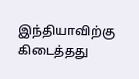இந்தியாவிற்கு கிடைத்தது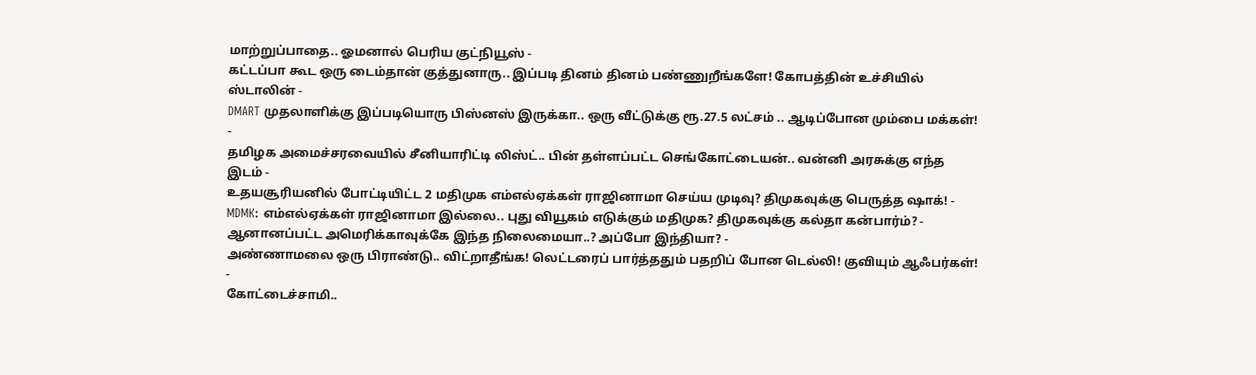மாற்றுப்பாதை.. ஓமனால் பெரிய குட்நியூஸ் -
கட்டப்பா கூட ஒரு டைம்தான் குத்துனாரு.. இப்படி தினம் தினம் பண்ணுறீங்களே! கோபத்தின் உச்சியில் ஸ்டாலின் -
DMART முதலாளிக்கு இப்படியொரு பிஸ்னஸ் இருக்கா.. ஒரு வீட்டுக்கு ரூ.27.5 லட்சம் .. ஆடிப்போன மும்பை மக்கள்! -
தமிழக அமைச்சரவையில் சீனியாரிட்டி லிஸ்ட்.. பின் தள்ளப்பட்ட செங்கோட்டையன்.. வன்னி அரசுக்கு எந்த இடம் -
உதயசூரியனில் போட்டியிட்ட 2 மதிமுக எம்எல்ஏக்கள் ராஜினாமா செய்ய முடிவு? திமுகவுக்கு பெருத்த ஷாக்! -
MDMK: எம்எல்ஏக்கள் ராஜினாமா இல்லை.. புது வியூகம் எடுக்கும் மதிமுக? திமுகவுக்கு கல்தா கன்பார்ம்? -
ஆனானப்பட்ட அமெரிக்காவுக்கே இந்த நிலைமையா..? அப்போ இந்தியா? -
அண்ணாமலை ஒரு பிராண்டு.. விட்றாதீங்க! லெட்டரைப் பார்த்ததும் பதறிப் போன டெல்லி! குவியும் ஆஃபர்கள்! -
கோட்டைச்சாமி..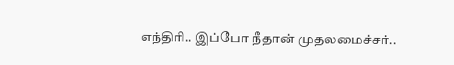எந்திரி.. இப்போ நீதான் முதலமைச்சர்..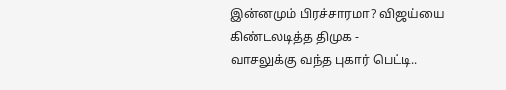இன்னமும் பிரச்சாரமா? விஜய்யை கிண்டலடித்த திமுக -
வாசலுக்கு வந்த புகார் பெட்டி..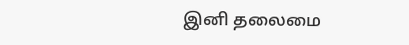இனி தலைமை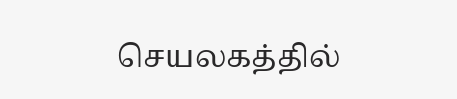செயலகத்தில்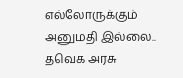எல்லோருக்கும் அனுமதி இல்லை.. தவெக அரசு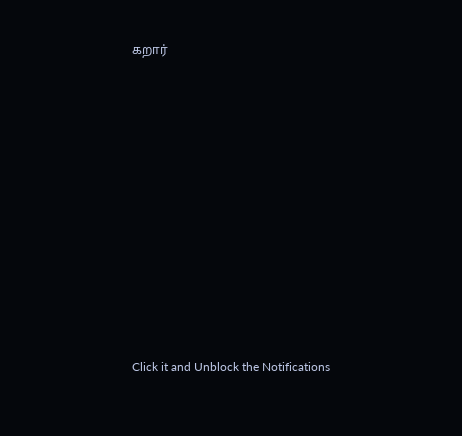கறார்












Click it and Unblock the Notifications